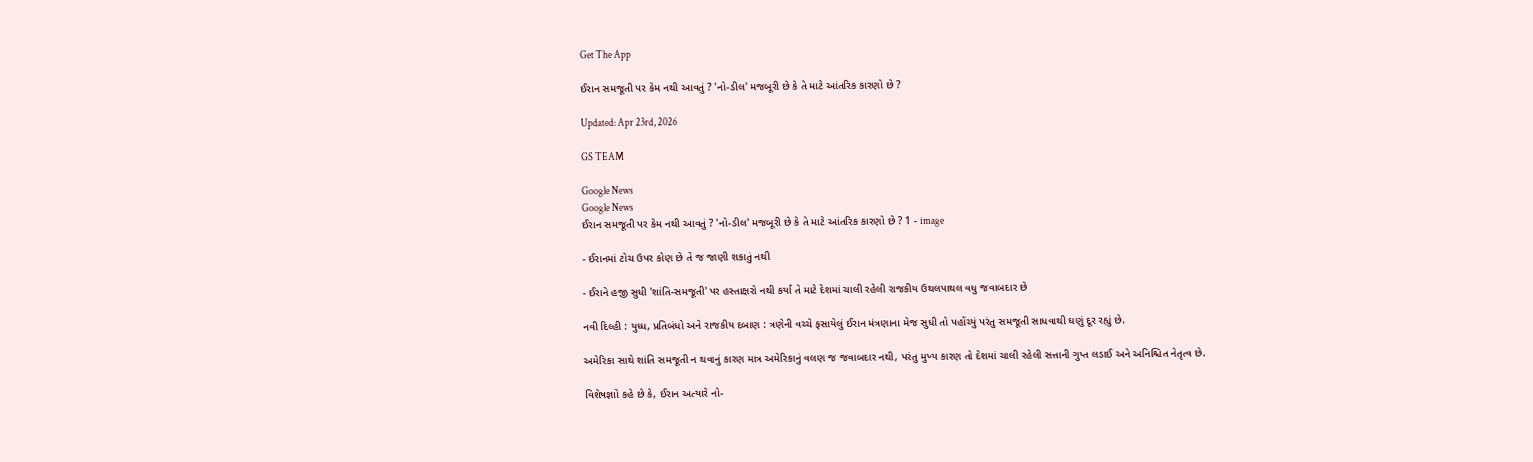Get The App

ઈરાન સમજૂતી પર કેમ નથી આવતું ? 'નો-ડીલ' મજબૂરી છે કે તે માટે આંતરિક કારણો છે ?

Updated: Apr 23rd, 2026

GS TEAM

Google News
Google News
ઈરાન સમજૂતી પર કેમ નથી આવતું ? 'નો-ડીલ' મજબૂરી છે કે તે માટે આંતરિક કારણો છે ? 1 - image

- ઈરાનમાં ટોચ ઉપર કોણ છે તે જ જાણી શકાતું નથી

- ઈરાને હજી સુધી 'શાંતિ-સમજૂતી' પર હસ્તાક્ષરો નથી કર્યા તે માટે દેશમાં ચાલી રહેલી રાજકીય ઉથલપાથલ વધુ જવાબદાર છે

નવી દિલ્હી : યુધ્ધ, પ્રતિબંધો અને રાજકીય દબાણ : ત્રણેની વચ્ચે ફસાયેલું ઈરાન મંત્રણાના મેજ સુધી તો પહોંચ્યું પરંતુ સમજૂતી સાધવાથી ઘણું દૂર રહ્યું છે.

અમેરિકા સાથે શાંતિ સમજૂતી ન થવાનું કારણ માત્ર અમેરિકાનું વલણ જ જવાબદાર નથી, પરંતુ મુખ્ય કારણ તો દેશમાં ચાલી રહેલી સત્તાની ગુપ્ત લડાઈ અને અનિશ્ચિત નેતૃત્વ છે.

વિશેષજ્ઞાો કહે છે કે, ઈરાન અત્યારે નો-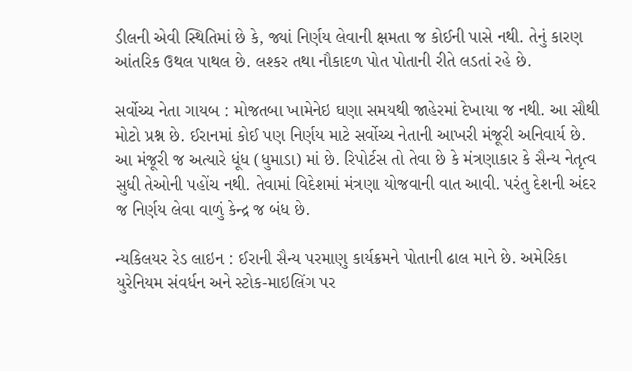ડીલની એવી સ્થિતિમાં છે કે, જ્યાં નિર્ણય લેવાની ક્ષમતા જ કોઈની પાસે નથી. તેનું કારણ આંતરિક ઉથલ પાથલ છે. લશ્કર તથા નૌકાદળ પોત પોતાની રીતે લડતાં રહે છે.

સર્વોચ્ચ નેતા ગાયબ : મોજતબા ખામેનેઇ ઘણા સમયથી જાહેરમાં દેખાયા જ નથી. આ સૌથી મોટો પ્રશ્ન છે. ઈરાનમાં કોઈ પણ નિર્ણય માટે સર્વોચ્ચ નેતાની આખરી મંજૂરી અનિવાર્ય છે. આ મંજૂરી જ અત્યારે ધૂંધ (ધુમાડા) માં છે. રિપોર્ટસ તો તેવા છે કે મંત્રણાકાર કે સૈન્ય નેતૃત્વ સુધી તેઓની પહોંચ નથી. તેવામાં વિદેશમાં મંત્રણા યોજવાની વાત આવી. પરંતુ દેશની અંદર જ નિર્ણય લેવા વાળું કેન્દ્ર જ બંધ છે.

ન્યકિલયર રેડ લાઇન : ઈરાની સૈન્ય પરમાણુ કાર્યક્રમને પોતાની ઢાલ માને છે. અમેરિકા યુરેનિયમ સંવર્ધન અને સ્ટોક-માઇલિંગ પર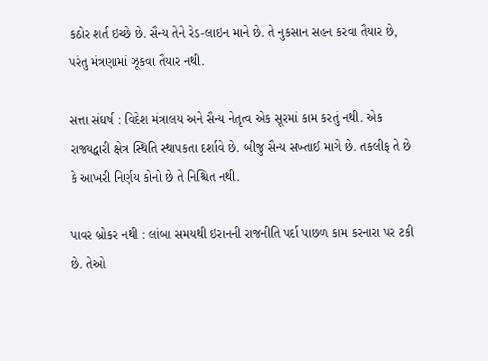કઠોર શર્ત ઇચ્છે છે. સૈન્ય તેને રેડ-લાઇન માને છે. તે નુકસાન સહન કરવા તૈયાર છે, પરંતુ મંત્રણામાં ઝૂકવા તૈયાર નથી.

સત્તા સંઘર્ષ : વિદેશ મંત્રાલય અને સૈન્ય નેતૃત્વ એક સૂરમાં કામ કરતું નથી. એક રાજ્યદ્વારી ક્ષેત્ર સ્થિતિ સ્થાપકતા દર્શાવે છે. બીજુ સૈન્ય સખ્તાઈ માગે છે. તકલીફ તે છે કે આખરી નિર્ણય કોનો છે તે નિશ્ચિત નથી.

પાવર બ્રોકર નથી : લાંબા સમયથી ઇરાનની રાજનીતિ પર્દા પાછળ કામ કરનારા પર ટકી છે. તેઓ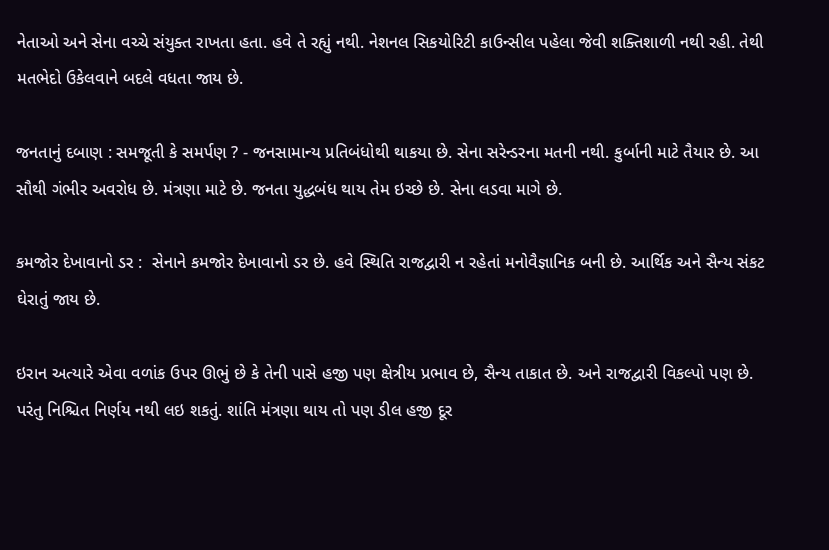નેતાઓ અને સેના વચ્ચે સંયુક્ત રાખતા હતા. હવે તે રહ્યું નથી. નેશનલ સિકયોરિટી કાઉન્સીલ પહેલા જેવી શક્તિશાળી નથી રહી. તેથી મતભેદો ઉકેલવાને બદલે વધતા જાય છે.

જનતાનું દબાણ : સમજૂતી કે સમર્પણ ? - જનસામાન્ય પ્રતિબંધોથી થાકયા છે. સેના સરેન્ડરના મતની નથી. કુર્બાની માટે તૈયાર છે. આ સૌથી ગંભીર અવરોધ છે. મંત્રણા માટે છે. જનતા યુદ્ધબંધ થાય તેમ ઇચ્છે છે. સેના લડવા માગે છે.

કમજોર દેખાવાનો ડર :  સેનાને કમજોર દેખાવાનો ડર છે. હવે સ્થિતિ રાજદ્વારી ન રહેતાં મનોવૈજ્ઞાનિક બની છે. આર્થિક અને સૈન્ય સંકટ ઘેરાતું જાય છે.

ઇરાન અત્યારે એવા વળાંક ઉપર ઊભું છે કે તેની પાસે હજી પણ ક્ષેત્રીય પ્રભાવ છે, સૈન્ય તાકાત છે. અને રાજદ્વારી વિકલ્પો પણ છે. પરંતુ નિશ્ચિત નિર્ણય નથી લઇ શકતું. શાંતિ મંત્રણા થાય તો પણ ડીલ હજી દૂર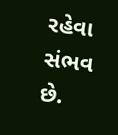રહેવા સંભવ છે.